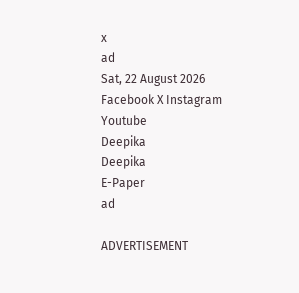x
ad
Sat, 22 August 2026
Facebook X Instagram Youtube
Deepika
Deepika
E-Paper
ad

ADVERTISEMENT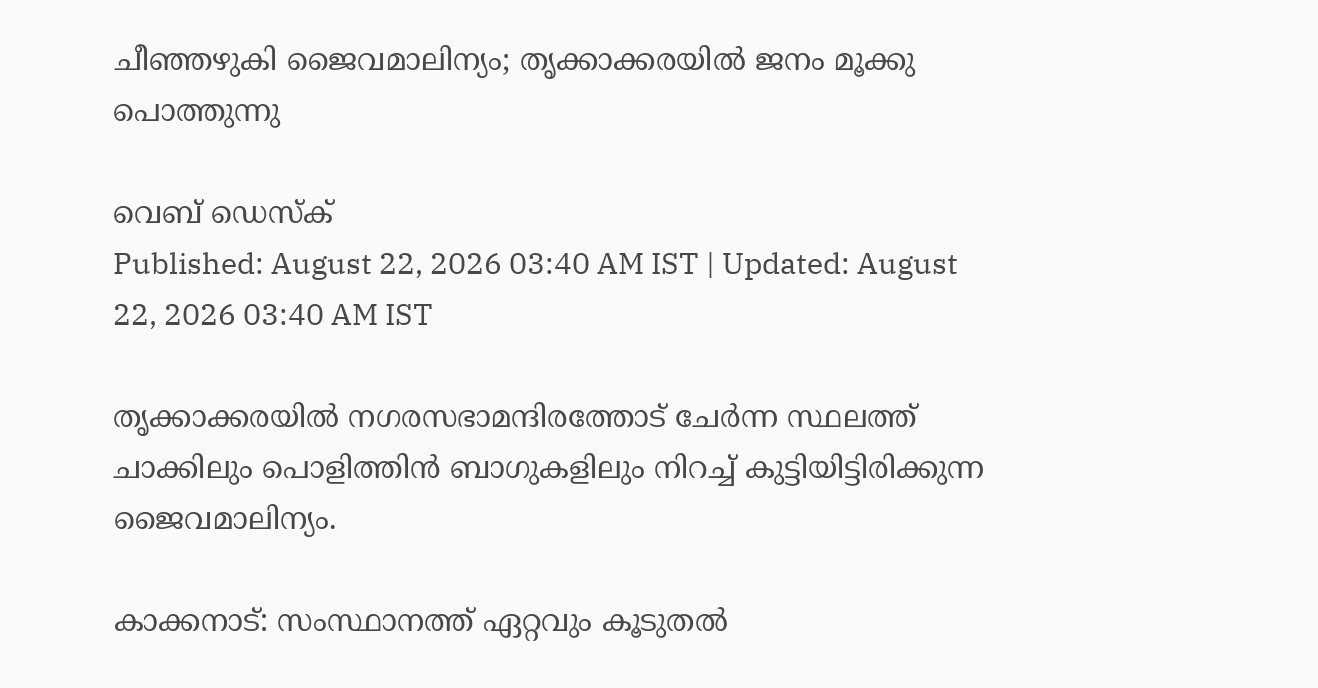ചീഞ്ഞഴുകി ജൈവമാലിന്യം; തൃക്കാക്കരയിൽ ജനം മൂക്കു പൊത്തുന്നു

വെബ് ഡെസ്ക്
Published: August 22, 2026 03:40 AM IST | Updated: August 22, 2026 03:40 AM IST

തൃക്കാക്കരയിൽ നഗരസഭാമന്ദിരത്തോട് ചേർന്ന സ്ഥലത്ത് ചാക്കിലും പൊളിത്തിൻ ബാഗുകളിലും നിറച്ച് കുട്ടിയിട്ടിരിക്കുന്ന ജൈവമാലിന്യം.

കാക്കനാട്: സംസ്ഥാനത്ത് ഏറ്റവും കൂടുതൽ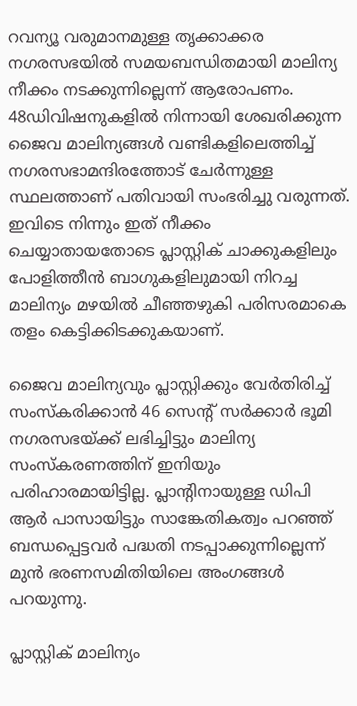റവന്യൂ വരുമാനമുള്ള തൃക്കാക്കര നഗരസഭയിൽ സമയബന്ധിതമായി മാലിന്യ നീക്കം നടക്കുന്നില്ലെന്ന് ആരോപണം. 48ഡിവിഷനുകളിൽ നിന്നായി ശേഖരിക്കുന്ന ജൈവ മാലിന്യങ്ങൾ വണ്ടികളിലെത്തിച്ച് നഗരസഭാമന്ദിരത്തോട് ചേർന്നുള്ള സ്ഥലത്താണ് പതിവായി സംഭരിച്ചു വരുന്നത്. ഇവിടെ നിന്നും ഇത് നീക്കം ചെയ്യാതായതോടെ പ്ലാസ്റ്റിക് ചാക്കുകളിലും പോളിത്തീൻ ബാഗുകളിലുമായി നിറച്ച മാലിന്യം മഴയിൽ ചീഞ്ഞഴുകി പരിസരമാകെ തളം കെട്ടിക്കിടക്കുകയാണ്.

ജൈവ മാലിന്യവും പ്ലാസ്റ്റിക്കും വേർതിരിച്ച് സംസ്കരിക്കാൻ 46 സെന്‍റ് സർക്കാർ ഭൂമി നഗരസഭയ്ക്ക് ലഭിച്ചിട്ടും മാലിന്യ സംസ്‌കരണത്തിന് ഇനിയും പരിഹാരമായിട്ടില്ല. പ്ലാന്‍റിനായുള്ള ഡിപി ആർ പാസായിട്ടും സാങ്കേതികത്വം പറഞ്ഞ് ബന്ധപ്പെട്ടവർ പദ്ധതി നടപ്പാക്കുന്നില്ലെന്ന് മുൻ ഭരണസമിതിയിലെ അംഗങ്ങൾ പറയുന്നു.

പ്ലാസ്റ്റിക് മാലിന്യം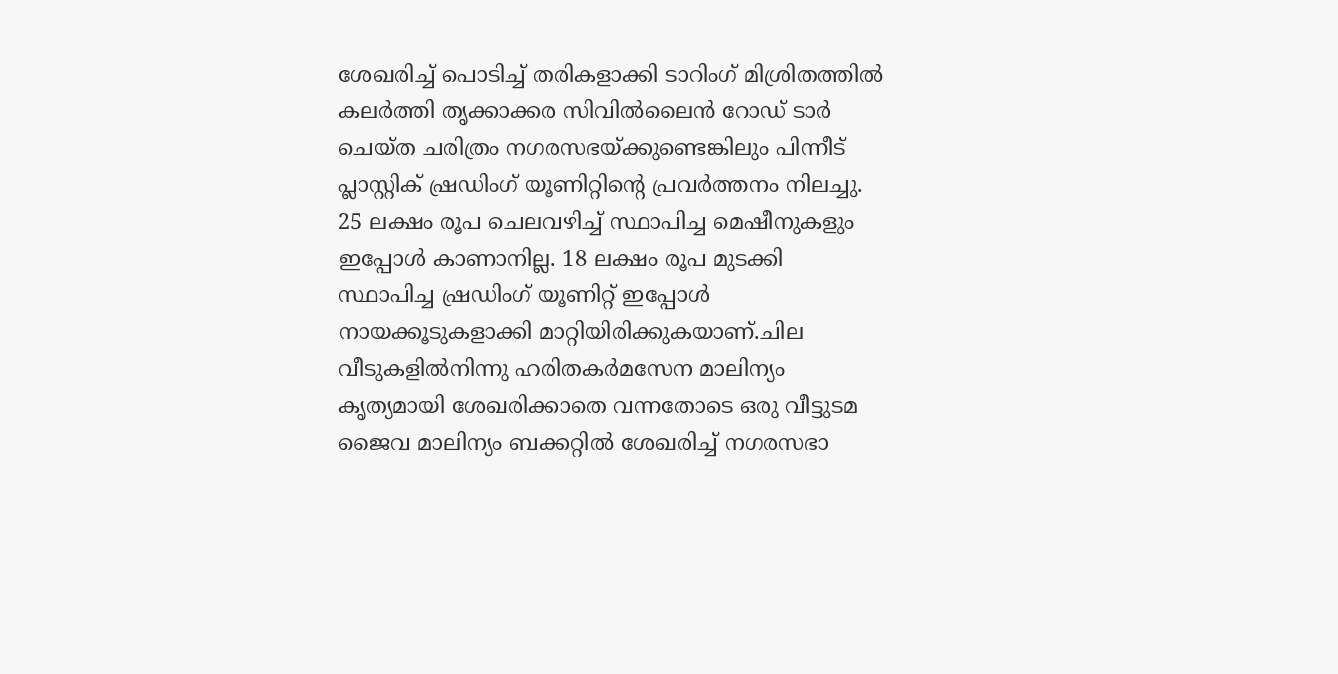ശേഖരിച്ച് പൊടിച്ച് തരികളാക്കി ടാറിംഗ് മിശ്രിതത്തിൽ കലർത്തി തൃക്കാക്കര സിവിൽലൈൻ റോഡ് ടാർ ചെയ്ത ചരിത്രം നഗരസഭയ്ക്കുണ്ടെങ്കിലും പിന്നീട് പ്ലാസ്റ്റിക് ഷ്രഡിംഗ് യൂണിറ്റിന്‍റെ പ്രവർത്തനം നിലച്ചു. 25 ലക്ഷം രൂപ ചെലവഴിച്ച് സ്ഥാപിച്ച മെഷീനുകളും ഇപ്പോൾ കാണാനില്ല. 18 ലക്ഷം രൂപ മുടക്കി സ്ഥാപിച്ച ഷ്രഡിംഗ് യൂണിറ്റ് ഇപ്പോൾ നായക്കൂടുകളാക്കി മാറ്റിയിരിക്കുകയാണ്.ചില വീടുകളിൽനിന്നു ഹരിതകർമസേന മാലിന്യം കൃത്യമായി ശേഖരിക്കാതെ വന്നതോടെ ഒരു വീട്ടുടമ ജൈവ മാലിന്യം ബക്കറ്റിൽ ശേഖരിച്ച് നഗരസഭാ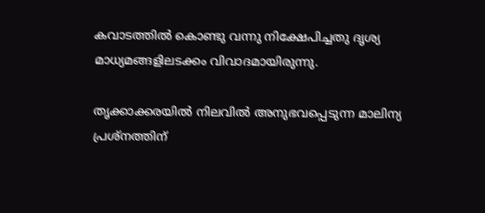കവാടത്തിൽ കൊണ്ടു വന്നു നിക്ഷേപിച്ചതു ദൃശ്യ മാധ്യമങ്ങളിലടക്കം വിവാദമായിരുന്നു.

തൃക്കാക്കരയിൽ നിലവിൽ അനുഭവപ്പെടുന്ന മാലിന്യ പ്രശ്നത്തിന്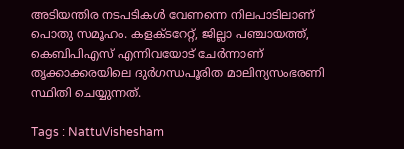അടിയന്തിര നടപടികൾ വേണന്നെ നിലപാടിലാണ് പൊതു സമൂഹം. കളക്ടറേറ്റ്, ജില്ലാ പഞ്ചായത്ത്, കെബിപിഎസ് എന്നിവയോട് ചേർന്നാണ് തൃക്കാക്കരയിലെ ദുർഗന്ധപൂരിത മാലിന്യസംഭരണി സ്ഥിതി ചെയ്യുന്നത്.

Tags : NattuVishesham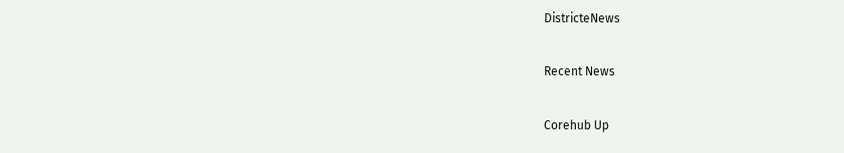DistricteNews

Recent News

Corehub Up